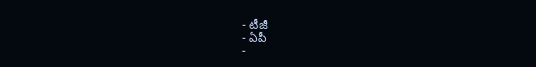- టీజీ
- ఏపీ
-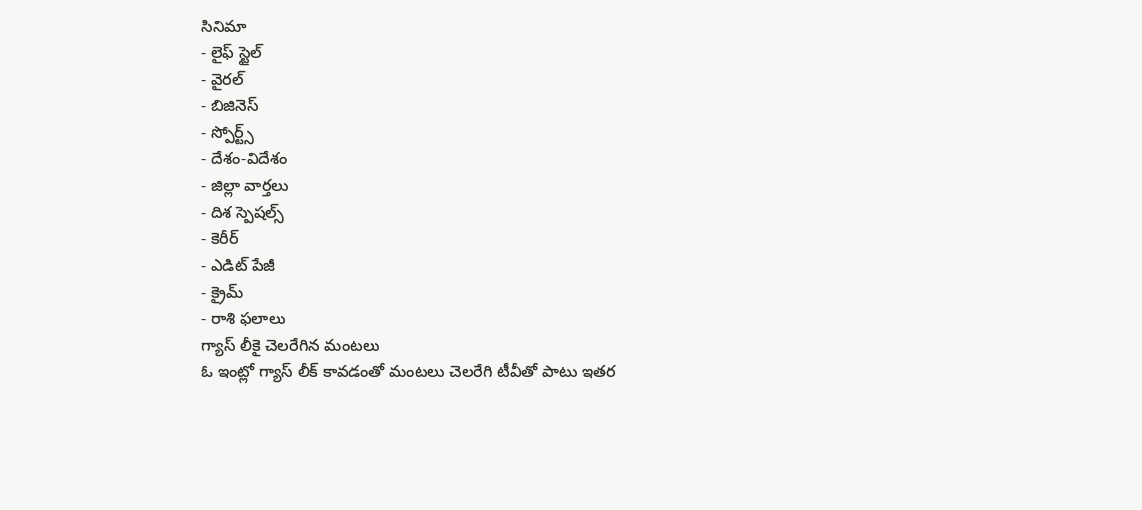సినిమా
- లైఫ్ స్టైల్
- వైరల్
- బిజినెస్
- స్పోర్ట్స్
- దేశం-విదేశం
- జిల్లా వార్తలు
- దిశ స్పెషల్స్
- కెరీర్
- ఎడిట్ పేజీ
- క్రైమ్
- రాశి ఫలాలు
గ్యాస్ లీకై చెలరేగిన మంటలు
ఓ ఇంట్లో గ్యాస్ లీక్ కావడంతో మంటలు చెలరేగి టీవీతో పాటు ఇతర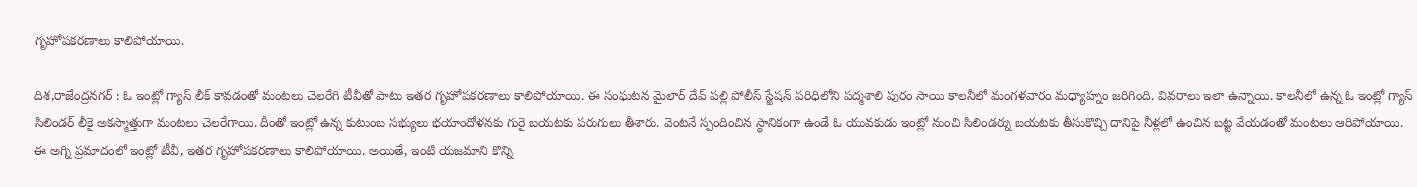గృహోపకరణాలు కాలిపోయాయి.

దిశ,రాజేంద్రనగర్ : ఓ ఇంట్లో గ్యాస్ లీక్ కావడంతో మంటలు చెలరేగి టీవీతో పాటు ఇతర గృహోపకరణాలు కాలిపోయాయి. ఈ సంఘటన మైలార్ దేవ్ పల్లి పోలీస్ స్టేషన్ పరిధిలోని పద్మశాలి పురం సాయి కాలనీలో మంగళవారం మధ్యాహ్నం జరిగింది. వివరాలు ఇలా ఉన్నాయి. కాలనీలో ఉన్న ఓ ఇంట్లో గ్యాస్ సిలిండర్ లీకై అకస్మాత్తుగా మంటలు చెలరేగాయి. దీంతో ఇంట్లో ఉన్న కుటుంబ సభ్యులు భయాందోళనకు గురై బయటకు పరుగులు తీశారు. వెంటనే స్పందించిన స్థానికంగా ఉండే ఓ యువకుడు ఇంట్లో నుంచి సిలిండర్ను బయటకు తీసుకొచ్చి దానిపై నీళ్లలో ఉంచిన బట్ట వేయడంతో మంటలు ఆరిపోయాయి. ఈ అగ్ని ప్రమాదంలో ఇంట్లో టీవీ, ఇతర గృహోపకరణాలు కాలిపోయాయి. అయితే, ఇంటి యజమాని కొన్ని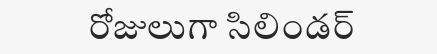రోజులుగా సిలిండర్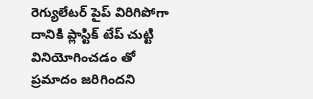రెగ్యులేటర్ పైప్ విరిగిపోగా దానికి ప్లాస్టిక్ టేప్ చుట్టి వినియోగించడం తో ప్రమాదం జరిగిందని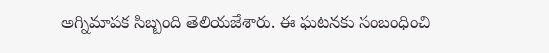అగ్నిమాపక సిబ్బంది తెలియజేశారు. ఈ ఘటనకు సంబంధించి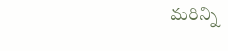మరిన్ని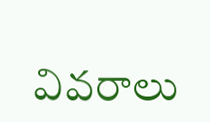వివరాలు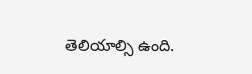తెలియాల్సి ఉంది.